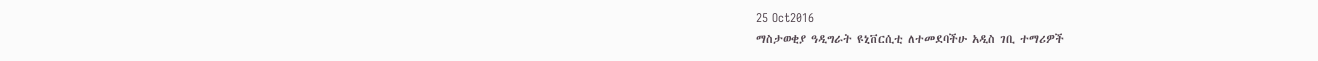25 Oct2016
ማስታወቂያ ዓዲግራት ዩኒቨርሲቲ ለተመደባችሁ አዲስ ገቢ ተማሪዎች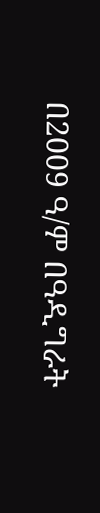በ2009 ዓ/ም በዓዲግራት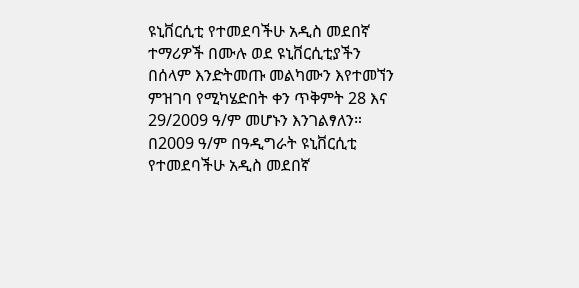ዩኒቨርሲቲ የተመደባችሁ አዲስ መደበኛ ተማሪዎች በሙሉ ወደ ዩኒቨርሲቲያችን በሰላም እንድትመጡ መልካሙን እየተመኘን ምዝገባ የሚካሄድበት ቀን ጥቅምት 28 እና 29/2009 ዓ/ም መሆኑን እንገልፃለን።
በ2009 ዓ/ም በዓዲግራት ዩኒቨርሲቲ የተመደባችሁ አዲስ መደበኛ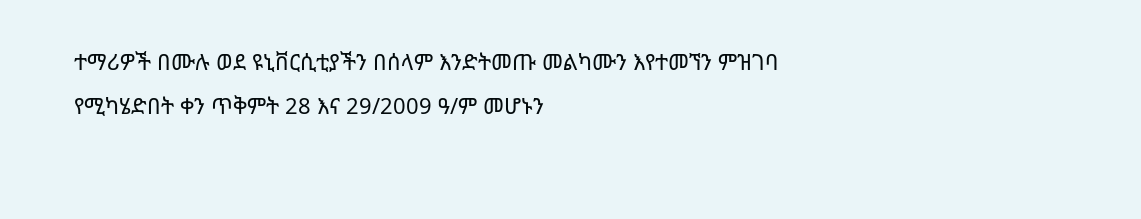ተማሪዎች በሙሉ ወደ ዩኒቨርሲቲያችን በሰላም እንድትመጡ መልካሙን እየተመኘን ምዝገባ የሚካሄድበት ቀን ጥቅምት 28 እና 29/2009 ዓ/ም መሆኑን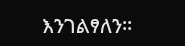እንገልፃለን።